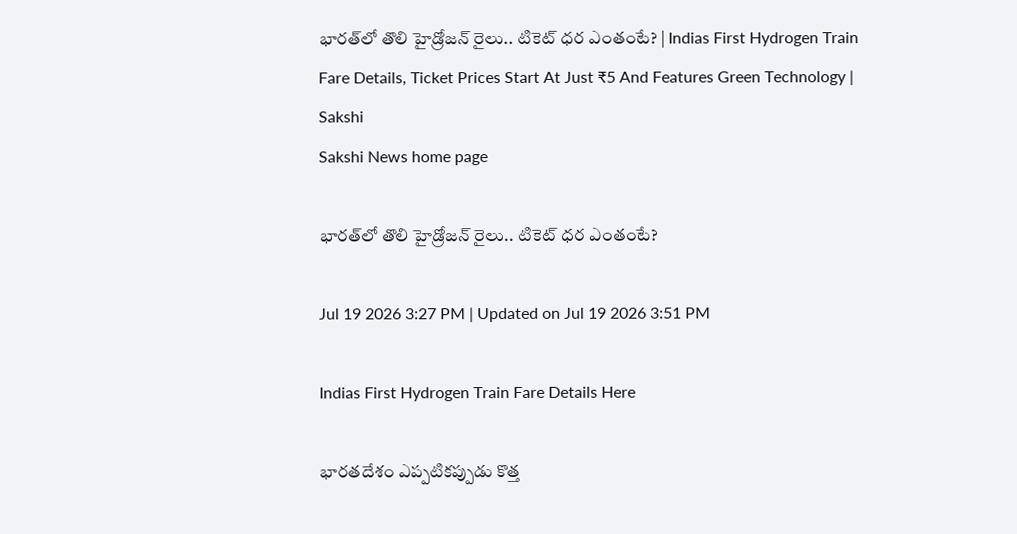భారత్‌లో తొలి హైడ్రోజన్ రైలు.. టికెట్ ధర ఎంతంటే? | Indias First Hydrogen Train Fare Details, Ticket Prices Start At Just ₹5 And Features Green Technology | Sakshi
Sakshi News home page

భారత్‌లో తొలి హైడ్రోజన్ రైలు.. టికెట్ ధర ఎంతంటే?

Jul 19 2026 3:27 PM | Updated on Jul 19 2026 3:51 PM

Indias First Hydrogen Train Fare Details Here

భారతదేశం ఎప్పటికప్పుడు కొత్త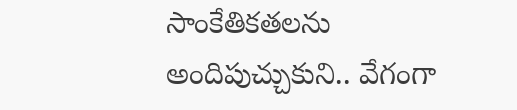సాంకేతికతలను అందిపుచ్చుకుని.. వేగంగా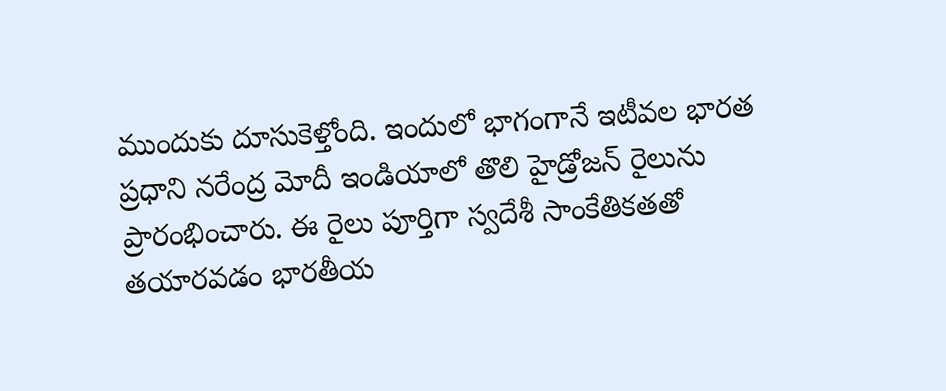ముందుకు దూసుకెళ్తోంది. ఇందులో భాగంగానే ఇటీవల భారత ప్రధాని నరేంద్ర మోదీ ఇండియాలో తొలి హైడ్రోజన్ రైలును ప్రారంభించారు. ఈ రైలు పూర్తిగా స్వదేశీ సాంకేతికతతో తయారవడం భారతీయ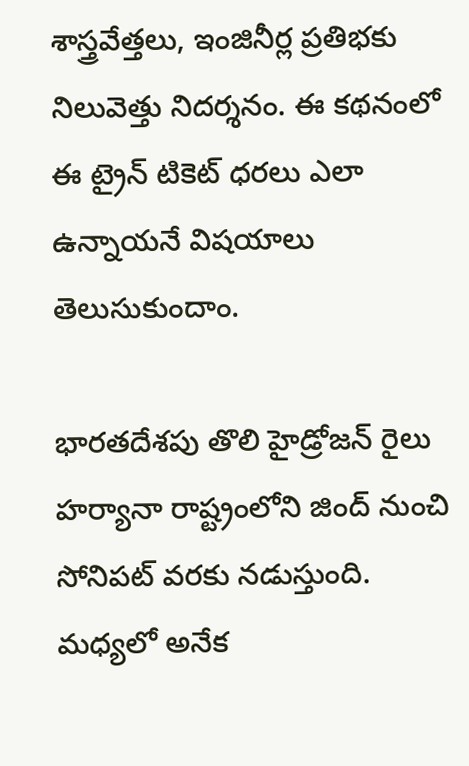శాస్త్రవేత్తలు, ఇంజినీర్ల ప్రతిభకు నిలువెత్తు నిదర్శనం. ఈ కథనంలో ఈ ట్రైన్ టికెట్ ధరలు ఎలా ఉన్నాయనే విషయాలు తెలుసుకుందాం.

భారతదేశపు తొలి హైడ్రోజన్ రైలు హర్యానా రాష్ట్రంలోని జింద్ నుంచి సోనిపట్ వరకు నడుస్తుంది. మధ్యలో అనేక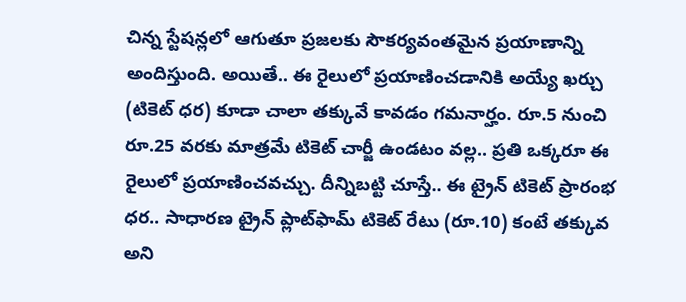చిన్న స్టేషన్లలో ఆగుతూ ప్రజలకు సౌకర్యవంతమైన ప్రయాణాన్ని అందిస్తుంది. అయితే.. ఈ రైలులో ప్రయాణించడానికి అయ్యే ఖర్చు (టికెట్ ధర) కూడా చాలా తక్కువే కావడం గమనార్హం. రూ.5 నుంచి రూ.25 వరకు మాత్రమే టికెట్ చార్జీ ఉండటం వల్ల.. ప్రతి ఒక్కరూ ఈ రైలులో ప్రయాణించవచ్చు. దీన్నిబట్టి చూస్తే.. ఈ ట్రైన్ టికెట్ ప్రారంభ ధర.. సాధారణ ట్రైన్ ప్లాట్‌ఫామ్ టికెట్ రేటు (రూ.10) కంటే తక్కువ అని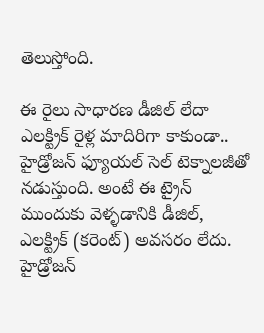తెలుస్తోంది.

ఈ రైలు సాధారణ డీజిల్ లేదా ఎలక్ట్రిక్ రైళ్ల మాదిరిగా కాకుండా.. హైడ్రోజన్ ఫ్యూయల్ సెల్ టెక్నాలజీతో నడుస్తుంది. అంటే ఈ ట్రైన్ ముందుకు వెళ్ళడానికి డీజిల్, ఎలక్ట్రిక్ (కరెంట్) అవసరం లేదు. హైడ్రోజన్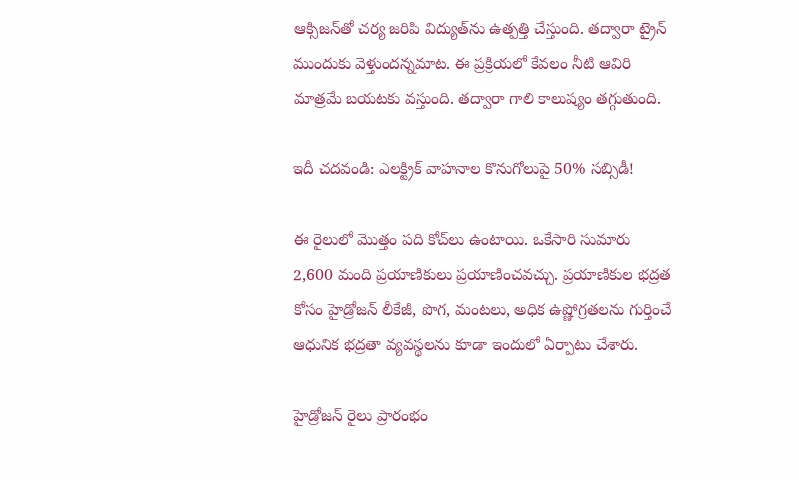ఆక్సిజన్‌తో చర్య జరిపి విద్యుత్‌ను ఉత్పత్తి చేస్తుంది. తద్వారా ట్రైన్ ముందుకు వెళ్తుందన్నమాట. ఈ ప్రక్రియలో కేవలం నీటి ఆవిరి మాత్రమే బయటకు వస్తుంది. తద్వారా గాలి కాలుష్యం తగ్గుతుంది.

ఇదీ చదవండి: ఎలక్ట్రిక్ వాహనాల కొనుగోలుపై 50% సబ్సిడీ!

ఈ రైలులో మొత్తం పది కోచ్‌లు ఉంటాయి. ఒకేసారి సుమారు 2,600 మంది ప్రయాణికులు ప్రయాణించవచ్చు. ప్రయాణికుల భద్రత కోసం హైడ్రోజన్ లీకేజీ, పొగ, మంటలు, అధిక ఉష్ణోగ్రతలను గుర్తించే ఆధునిక భద్రతా వ్యవస్థలను కూడా ఇందులో ఏర్పాటు చేశారు.

హైడ్రోజన్ రైలు ప్రారంభం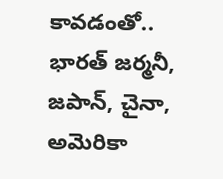కావడంతో.. భారత్ జర్మనీ, జపాన్, చైనా, అమెరికా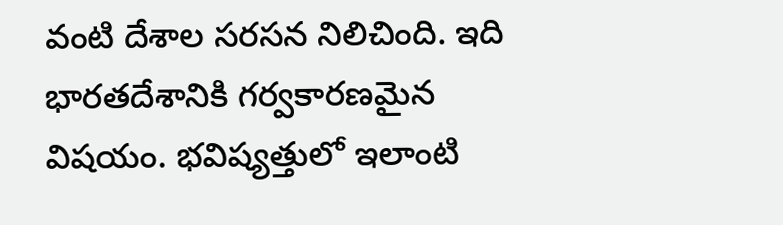వంటి దేశాల సరసన నిలిచింది. ఇది భారతదేశానికి గర్వకారణమైన విషయం. భవిష్యత్తులో ఇలాంటి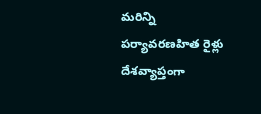మరిన్ని పర్యావరణహిత రైళ్లు దేశవ్యాప్తంగా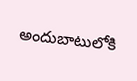అందుబాటులోకి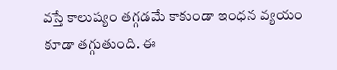వస్తే కాలుష్యం తగ్గడమే కాకుండా ఇంధన వ్యయం కూడా తగ్గుతుంది. ఈ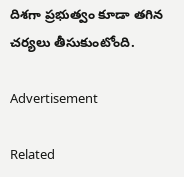దిశగా ప్రభుత్వం కూడా తగిన చర్యలు తీసుకుంటోంది.

Advertisement

Related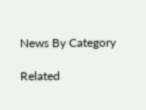News By Category

Related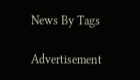News By Tags

Advertisement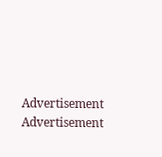Advertisement
Advertisement